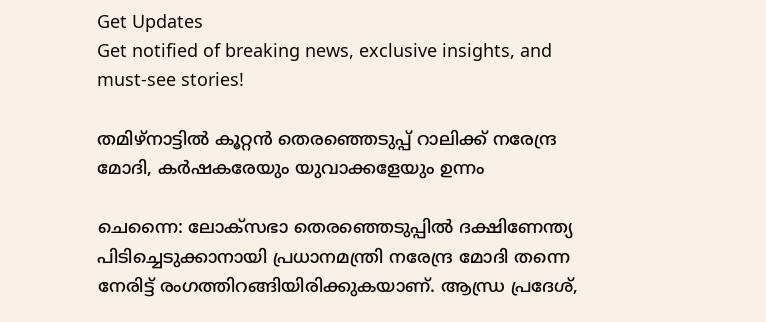Get Updates
Get notified of breaking news, exclusive insights, and must-see stories!

തമിഴ്നാട്ടിൽ കൂറ്റൻ തെരഞ്ഞെടുപ്പ് റാലിക്ക് നരേന്ദ്ര മോദി, കർഷകരേയും യുവാക്കളേയും ഉന്നം

ചെന്നൈ: ലോക്‌സഭാ തെരഞ്ഞെടുപ്പില്‍ ദക്ഷിണേന്ത്യ പിടിച്ചെടുക്കാനായി പ്രധാനമന്ത്രി നരേന്ദ്ര മോദി തന്നെ നേരിട്ട് രംഗത്തിറങ്ങിയിരിക്കുകയാണ്. ആന്ധ്ര പ്രദേശ്,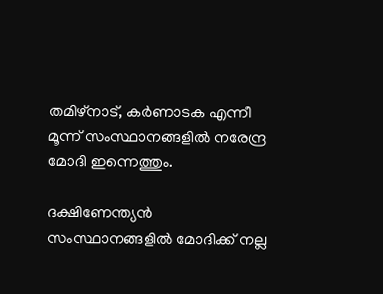തമിഴ്‌നാട്, കര്‍ണാടക എന്നീ മൂന്ന് സംസ്ഥാനങ്ങളില്‍ നരേന്ദ്ര മോദി ഇന്നെത്തും.

ദക്ഷിണേന്ത്യന്‍ സംസ്ഥാനങ്ങളില്‍ മോദിക്ക് നല്ല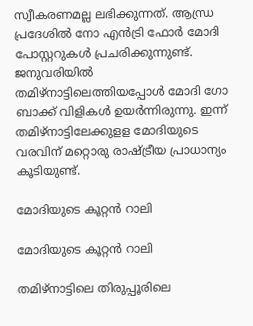സ്വീകരണമല്ല ലഭിക്കുന്നത്. ആന്ധ്ര പ്രദേശില്‍ നോ എന്‍ട്രി ഫോര്‍ മോദി പോസ്റ്ററുകള്‍ പ്രചരിക്കുന്നുണ്ട്. ജനുവരിയില്‍ തമിഴ്‌നാട്ടിലെത്തിയപ്പോള്‍ മോദി ഗോ ബാക്ക് വിളികള്‍ ഉയര്‍ന്നിരുന്നു. ഇന്ന് തമിഴ്‌നാട്ടിലേക്കുളള മോദിയുടെ വരവിന് മറ്റൊരു രാഷ്ട്രീയ പ്രാധാന്യം കൂടിയുണ്ട്.

മോദിയുടെ കൂറ്റൻ റാലി

മോദിയുടെ കൂറ്റൻ റാലി

തമിഴ്‌നാട്ടിലെ തിരുപ്പൂരിലെ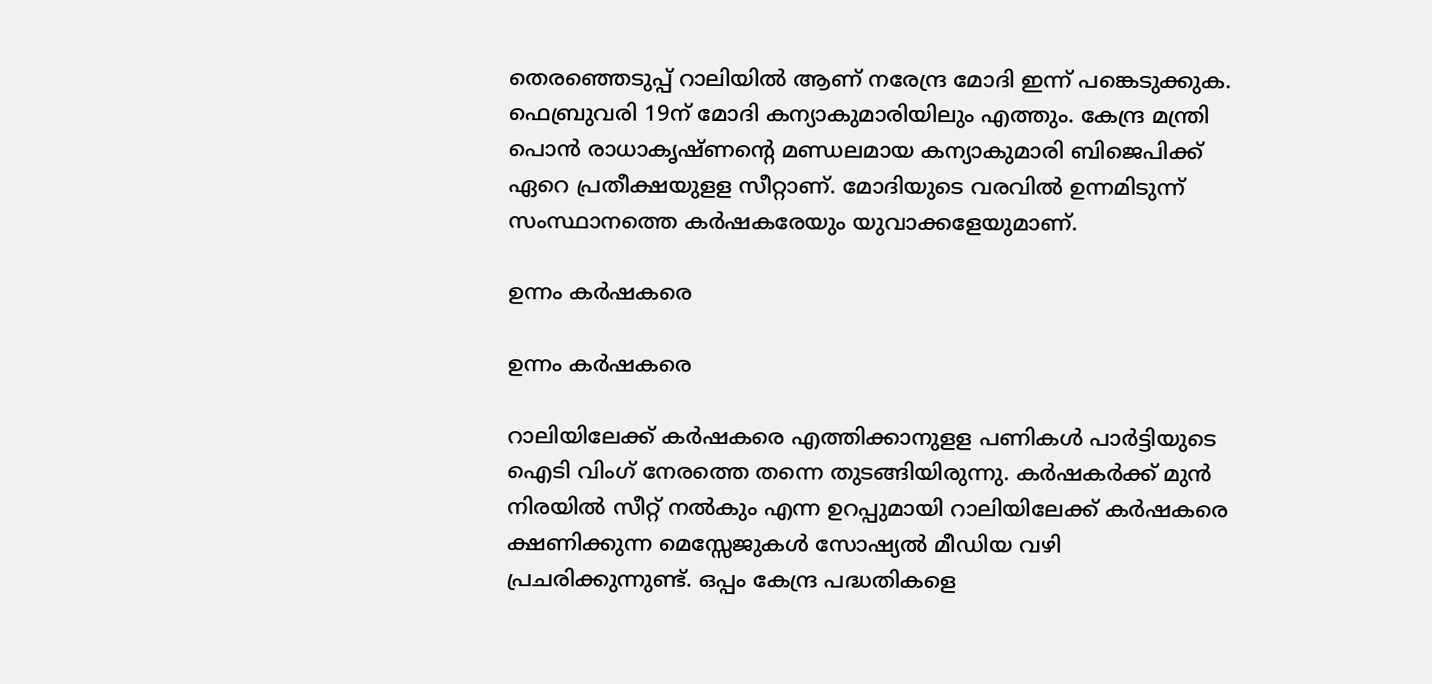തെരഞ്ഞെടുപ്പ് റാലിയില്‍ ആണ് നരേന്ദ്ര മോദി ഇന്ന് പങ്കെടുക്കുക. ഫെബ്രുവരി 19ന് മോദി കന്യാകുമാരിയിലും എത്തും. കേന്ദ്ര മന്ത്രി പൊന്‍ രാധാകൃഷ്ണന്റെ മണ്ഡലമായ കന്യാകുമാരി ബിജെപിക്ക് ഏറെ പ്രതീക്ഷയുളള സീറ്റാണ്. മോദിയുടെ വരവില്‍ ഉന്നമിടുന്ന് സംസ്ഥാനത്തെ കര്‍ഷകരേയും യുവാക്കളേയുമാണ്.

ഉന്നം കർഷകരെ

ഉന്നം കർഷകരെ

റാലിയിലേക്ക് കര്‍ഷകരെ എത്തിക്കാനുളള പണികള്‍ പാര്‍ട്ടിയുടെ ഐടി വിംഗ് നേരത്തെ തന്നെ തുടങ്ങിയിരുന്നു. കര്‍ഷകര്‍ക്ക് മുന്‍ നിരയില്‍ സീറ്റ് നല്‍കും എന്ന ഉറപ്പുമായി റാലിയിലേക്ക് കര്‍ഷകരെ ക്ഷണിക്കുന്ന മെസ്സേജുകള്‍ സോഷ്യല്‍ മീഡിയ വഴി പ്രചരിക്കുന്നുണ്ട്. ഒപ്പം കേന്ദ്ര പദ്ധതികളെ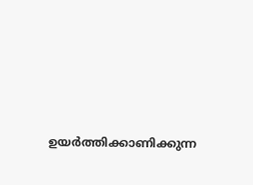ഉയര്‍ത്തിക്കാണിക്കുന്ന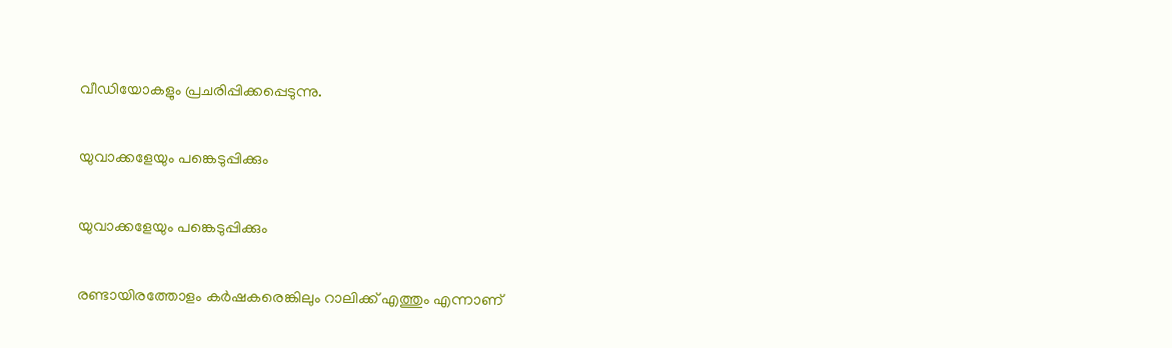വീഡിയോകളും പ്രചരിപ്പിക്കപ്പെടുന്നു.

യുവാക്കളേയും പങ്കെടുപ്പിക്കും

യുവാക്കളേയും പങ്കെടുപ്പിക്കും

രണ്ടായിരത്തോളം കര്‍ഷകരെങ്കിലും റാലിക്ക് എത്തും എന്നാണ്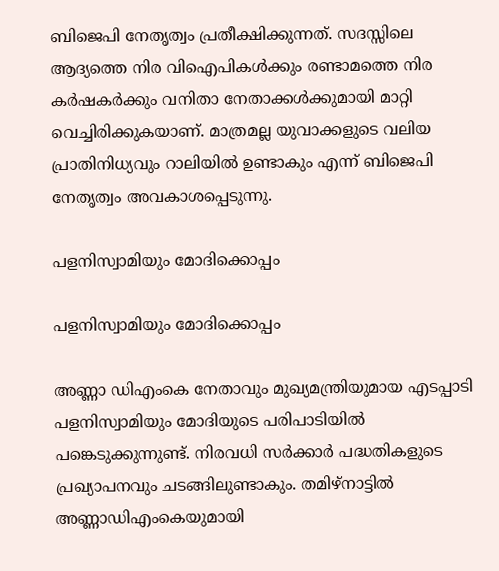ബിജെപി നേതൃത്വം പ്രതീക്ഷിക്കുന്നത്. സദസ്സിലെ ആദ്യത്തെ നിര വിഐപികള്‍ക്കും രണ്ടാമത്തെ നിര കര്‍ഷകര്‍ക്കും വനിതാ നേതാക്കള്‍ക്കുമായി മാറ്റി വെച്ചിരിക്കുകയാണ്. മാത്രമല്ല യുവാക്കളുടെ വലിയ പ്രാതിനിധ്യവും റാലിയില്‍ ഉണ്ടാകും എന്ന് ബിജെപി നേതൃത്വം അവകാശപ്പെടുന്നു.

പളനിസ്വാമിയും മോദിക്കൊപ്പം

പളനിസ്വാമിയും മോദിക്കൊപ്പം

അണ്ണാ ഡിഎംകെ നേതാവും മുഖ്യമന്ത്രിയുമായ എടപ്പാടി പളനിസ്വാമിയും മോദിയുടെ പരിപാടിയില്‍ പങ്കെടുക്കുന്നുണ്ട്. നിരവധി സര്‍ക്കാര്‍ പദ്ധതികളുടെ പ്രഖ്യാപനവും ചടങ്ങിലുണ്ടാകും. തമിഴ്‌നാട്ടില്‍ അണ്ണാഡിഎംകെയുമായി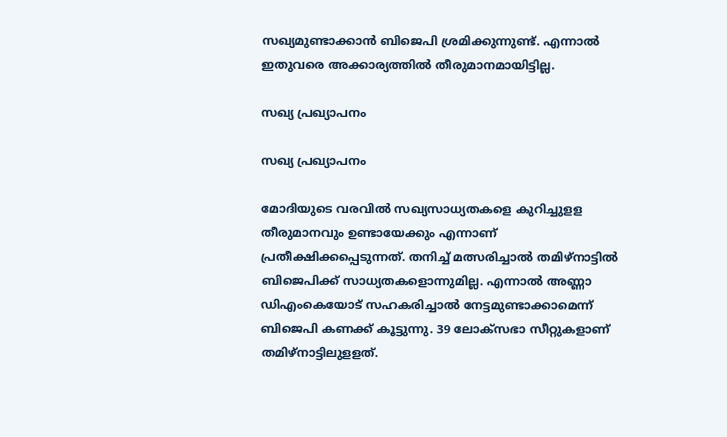സഖ്യമുണ്ടാക്കാന്‍ ബിജെപി ശ്രമിക്കുന്നുണ്ട്. എന്നാല്‍ ഇതുവരെ അക്കാര്യത്തില്‍ തീരുമാനമായിട്ടില്ല.

സഖ്യ പ്രഖ്യാപനം

സഖ്യ പ്രഖ്യാപനം

മോദിയുടെ വരവില്‍ സഖ്യസാധ്യതകളെ കുറിച്ചുളള തീരുമാനവും ഉണ്ടായേക്കും എന്നാണ് പ്രതീക്ഷിക്കപ്പെടുന്നത്. തനിച്ച് മത്സരിച്ചാല്‍ തമിഴ്‌നാട്ടില്‍ ബിജെപിക്ക് സാധ്യതകളൊന്നുമില്ല. എന്നാല്‍ അണ്ണാ ഡിഎംകെയോട് സഹകരിച്ചാല്‍ നേട്ടമുണ്ടാക്കാമെന്ന് ബിജെപി കണക്ക് കൂട്ടുന്നു. 39 ലോക്‌സഭാ സീറ്റുകളാണ് തമിഴ്‌നാട്ടിലുളളത്.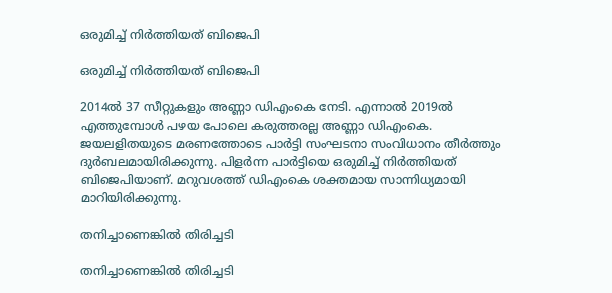ഒരുമിച്ച് നിർത്തിയത് ബിജെപി

ഒരുമിച്ച് നിർത്തിയത് ബിജെപി

2014ല്‍ 37 സീറ്റുകളും അണ്ണാ ഡിഎംകെ നേടി. എന്നാല്‍ 2019ല്‍ എത്തുമ്പോള്‍ പഴയ പോലെ കരുത്തരല്ല അണ്ണാ ഡിഎംകെ. ജയലളിതയുടെ മരണത്തോടെ പാര്‍ട്ടി സംഘടനാ സംവിധാനം തീര്‍ത്തും ദുര്‍ബലമായിരിക്കുന്നു. പിളര്‍ന്ന പാര്‍ട്ടിയെ ഒരുമിച്ച് നിര്‍ത്തിയത് ബിജെപിയാണ്. മറുവശത്ത് ഡിഎംകെ ശക്തമായ സാന്നിധ്യമായി മാറിയിരിക്കുന്നു.

തനിച്ചാണെങ്കിൽ തിരിച്ചടി

തനിച്ചാണെങ്കിൽ തിരിച്ചടി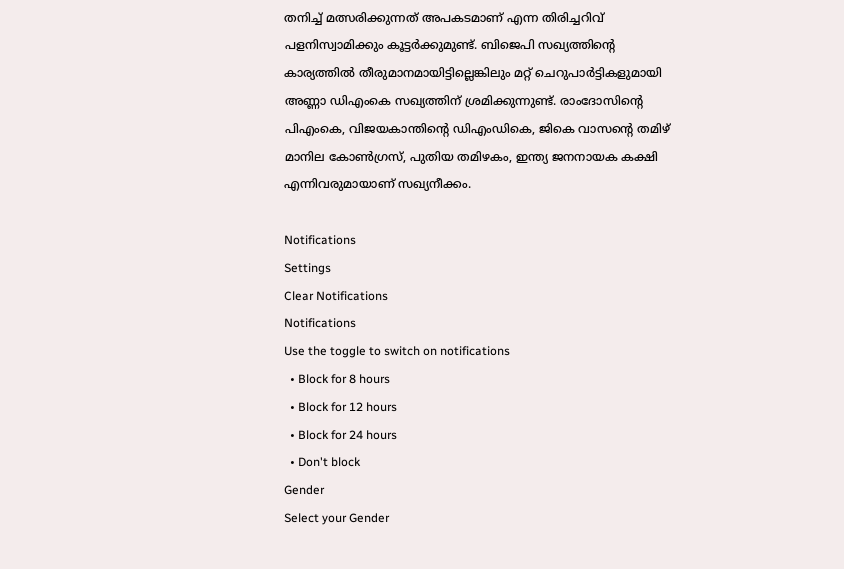തനിച്ച് മത്സരിക്കുന്നത് അപകടമാണ് എന്ന തിരിച്ചറിവ് പളനിസ്വാമിക്കും കൂട്ടര്‍ക്കുമുണ്ട്. ബിജെപി സഖ്യത്തിന്റെ കാര്യത്തില്‍ തീരുമാനമായിട്ടില്ലെങ്കിലും മറ്റ് ചെറുപാര്‍ട്ടികളുമായി അണ്ണാ ഡിഎംകെ സഖ്യത്തിന് ശ്രമിക്കുന്നുണ്ട്. രാംദോസിന്റെ പിഎംകെ, വിജയകാന്തിന്റെ ഡിഎംഡികെ, ജികെ വാസന്റെ തമിഴ് മാനില കോണ്‍ഗ്രസ്, പുതിയ തമിഴകം, ഇന്ത്യ ജനനായക കക്ഷി എന്നിവരുമായാണ് സഖ്യനീക്കം.

Notifications
Settings
Clear Notifications
Notifications
Use the toggle to switch on notifications
  • Block for 8 hours
  • Block for 12 hours
  • Block for 24 hours
  • Don't block
Gender
Select your Gender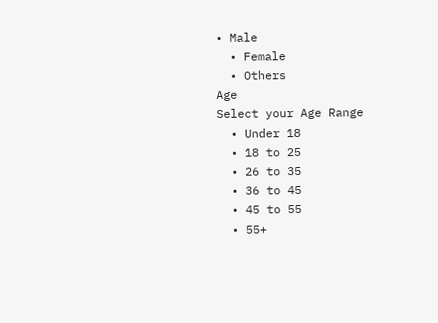• Male
  • Female
  • Others
Age
Select your Age Range
  • Under 18
  • 18 to 25
  • 26 to 35
  • 36 to 45
  • 45 to 55
  • 55+